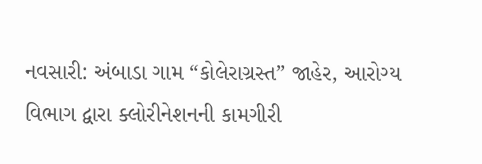નવસારી: અંબાડા ગામ “કોલેરાગ્રસ્ત” જાહેર, આરોગ્ય વિભાગ દ્વારા ક્લોરીનેશનની કામગીરી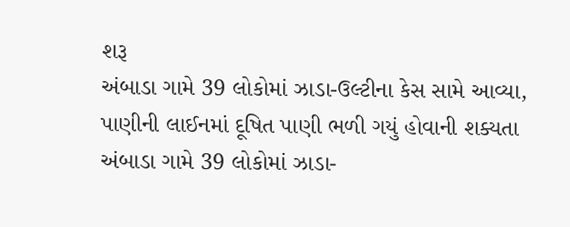શરૂ
અંબાડા ગામે 39 લોકોમાં ઝાડા-ઉલ્ટીના કેસ સામે આવ્યા, પાણીની લાઈનમાં દૂષિત પાણી ભળી ગયું હોવાની શક્યતા
અંબાડા ગામે 39 લોકોમાં ઝાડા-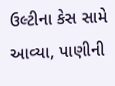ઉલ્ટીના કેસ સામે આવ્યા, પાણીની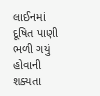લાઈનમાં દૂષિત પાણી ભળી ગયું હોવાની શક્યતા